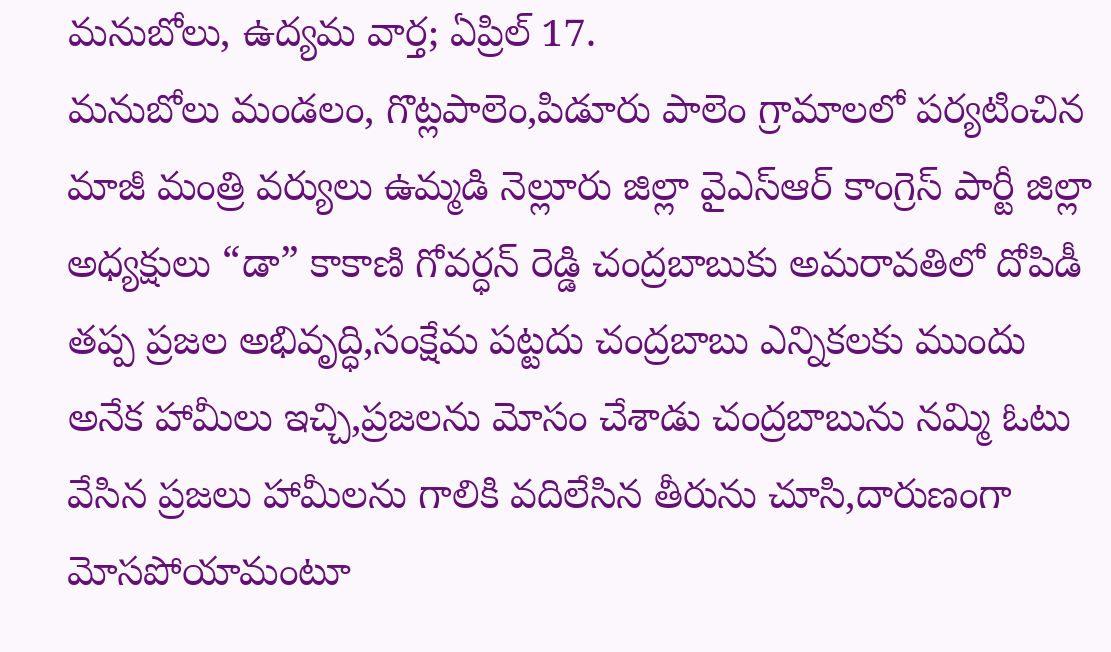మనుబోలు, ఉద్యమ వార్త; ఏప్రిల్ 17.
మనుబోలు మండలం, గొట్లపాలెం,పిడూరు పాలెం గ్రామాలలో పర్యటించిన మాజీ మంత్రి వర్యులు ఉమ్మడి నెల్లూరు జిల్లా వైఎస్ఆర్ కాంగ్రెస్ పార్టీ జిల్లా అధ్యక్షులు “డా” కాకాణి గోవర్ధన్ రెడ్డి చంద్రబాబుకు అమరావతిలో దోపిడీ తప్ప ప్రజల అభివృద్ధి,సంక్షేమ పట్టదు చంద్రబాబు ఎన్నికలకు ముందు అనేక హామీలు ఇచ్చి,ప్రజలను మోసం చేశాడు చంద్రబాబును నమ్మి ఓటు వేసిన ప్రజలు హామీలను గాలికి వదిలేసిన తీరును చూసి,దారుణంగా మోసపోయామంటూ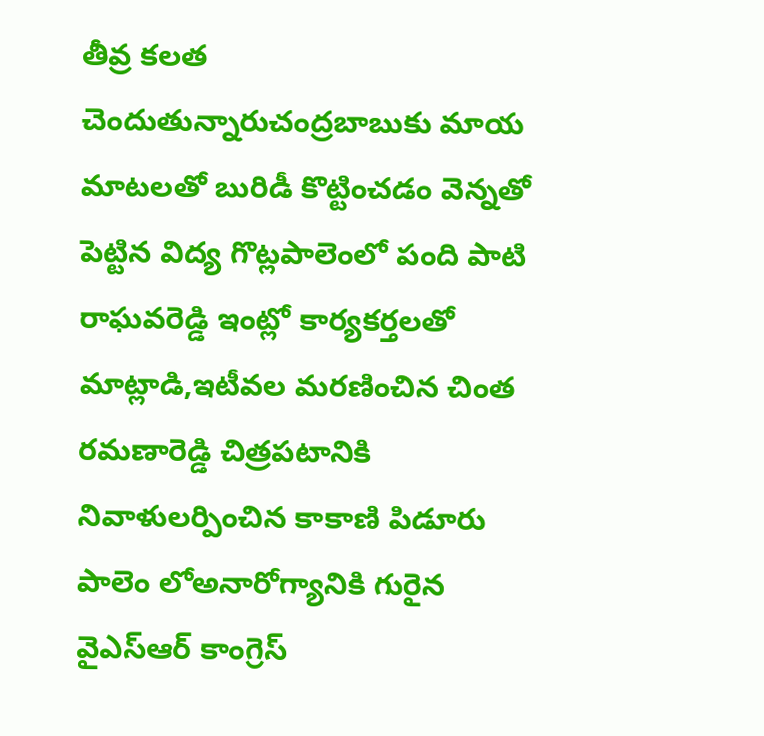తీవ్ర కలత చెందుతున్నారుచంద్రబాబుకు మాయ మాటలతో బురిడీ కొట్టించడం వెన్నతో పెట్టిన విద్య గొట్లపాలెంలో పంది పాటి రాఘవరెడ్డి ఇంట్లో కార్యకర్తలతో మాట్లాడి,ఇటీవల మరణించిన చింత రమణారెడ్డి చిత్రపటానికి నివాళులర్పించిన కాకాణి పిడూరు పాలెం లోఅనారోగ్యానికి గురైన వైఎస్ఆర్ కాంగ్రెస్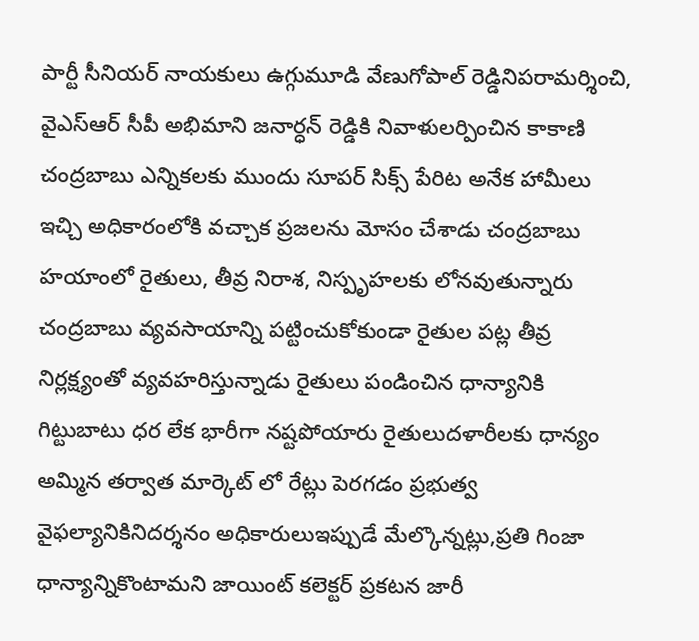పార్టీ సీనియర్ నాయకులు ఉగ్గుమూడి వేణుగోపాల్ రెడ్డినిపరామర్శించి, వైఎస్ఆర్ సీపీ అభిమాని జనార్ధన్ రెడ్డికి నివాళులర్పించిన కాకాణి చంద్రబాబు ఎన్నికలకు ముందు సూపర్ సిక్స్ పేరిట అనేక హామీలు ఇచ్చి అధికారంలోకి వచ్చాక ప్రజలను మోసం చేశాడు చంద్రబాబు హయాంలో రైతులు, తీవ్ర నిరాశ, నిస్పృహలకు లోనవుతున్నారు చంద్రబాబు వ్యవసాయాన్ని పట్టించుకోకుండా రైతుల పట్ల తీవ్ర నిర్లక్ష్యంతో వ్యవహరిస్తున్నాడు రైతులు పండించిన ధాన్యానికి గిట్టుబాటు ధర లేక భారీగా నష్టపోయారు రైతులుదళారీలకు ధాన్యం అమ్మిన తర్వాత మార్కెట్ లో రేట్లు పెరగడం ప్రభుత్వ వైఫల్యానికినిదర్శనం అధికారులుఇప్పుడే మేల్కొన్నట్లు,ప్రతి గింజా ధాన్యాన్నికొంటామని జాయింట్ కలెక్టర్ ప్రకటన జారీ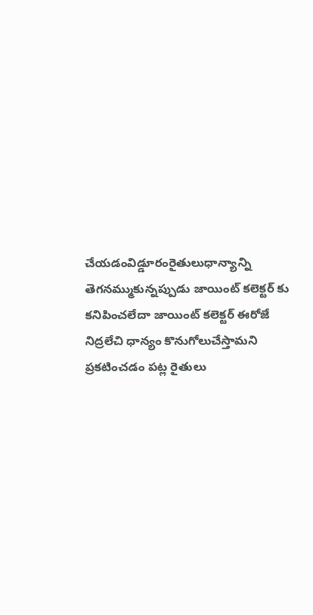చేయడంవిడ్డూరంరైతులుధాన్యాన్ని తెగనమ్ముకున్నప్పుడు జాయింట్ కలెక్టర్ కు కనిపించలేదా జాయింట్ కలెక్టర్ ఈరోజే నిద్రలేచి ధాన్యం కొనుగోలుచేస్తామని ప్రకటించడం పట్ల రైతులు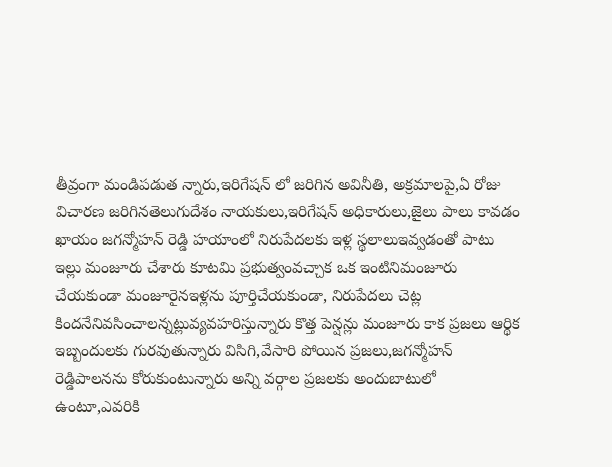తీవ్రంగా మండిపడుత న్నారు,ఇరిగేషన్ లో జరిగిన అవినీతి, అక్రమాలపై,ఏ రోజు విచారణ జరిగినతెలుగుదేశం నాయకులు,ఇరిగేషన్ అధికారులు,జైలు పాలు కావడం ఖాయం జగన్మోహన్ రెడ్డి హయాంలో నిరుపేదలకు ఇళ్ల స్థలాలుఇవ్వడంతో పాటు ఇల్లు మంజూరు చేశారు కూటమి ప్రభుత్వంవచ్చాక ఒక ఇంటినిమంజూరు చేయకుండా మంజూరైనఇళ్లను పూర్తిచేయకుండా, నిరుపేదలు చెట్ల కిందనేనివసించాలన్నట్లువ్యవహరిస్తున్నారు కొత్త పెన్షన్లు మంజూరు కాక ప్రజలు ఆర్థిక ఇబ్బందులకు గురవుతున్నారు విసిగి,వేసారి పోయిన ప్రజలు,జగన్మోహన్ రెడ్డిపాలనను కోరుకుంటున్నారు అన్ని వర్గాల ప్రజలకు అందుబాటులో ఉంటూ,ఎవరికి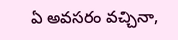ఏ అవసరం వచ్చినా,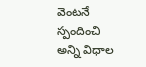వెంటనే స్పందించి అన్ని విధాల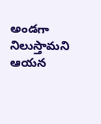అండగా నిలుస్తామని ఆయన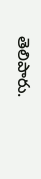తెలిపారు.